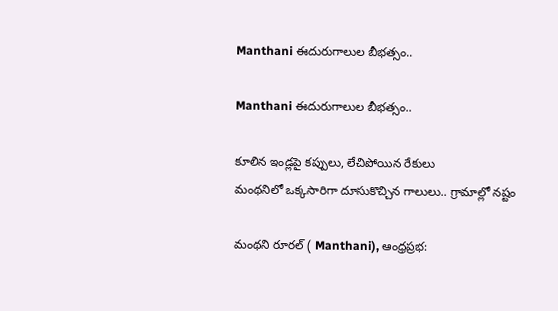Manthani ఈదురుగాలుల బీభత్సం..

Manthani ఈదురుగాలుల బీభత్సం..

కూలిన ఇండ్లపై కప్పులు, లేచిపోయిన రేకులు
మంథనిలో ఒక్కసారిగా దూసుకొచ్చిన గాలులు.. గ్రామాల్లో నష్టం

మంథని రూరల్‌ ( Manthani), ఆంధ్రప్రభ: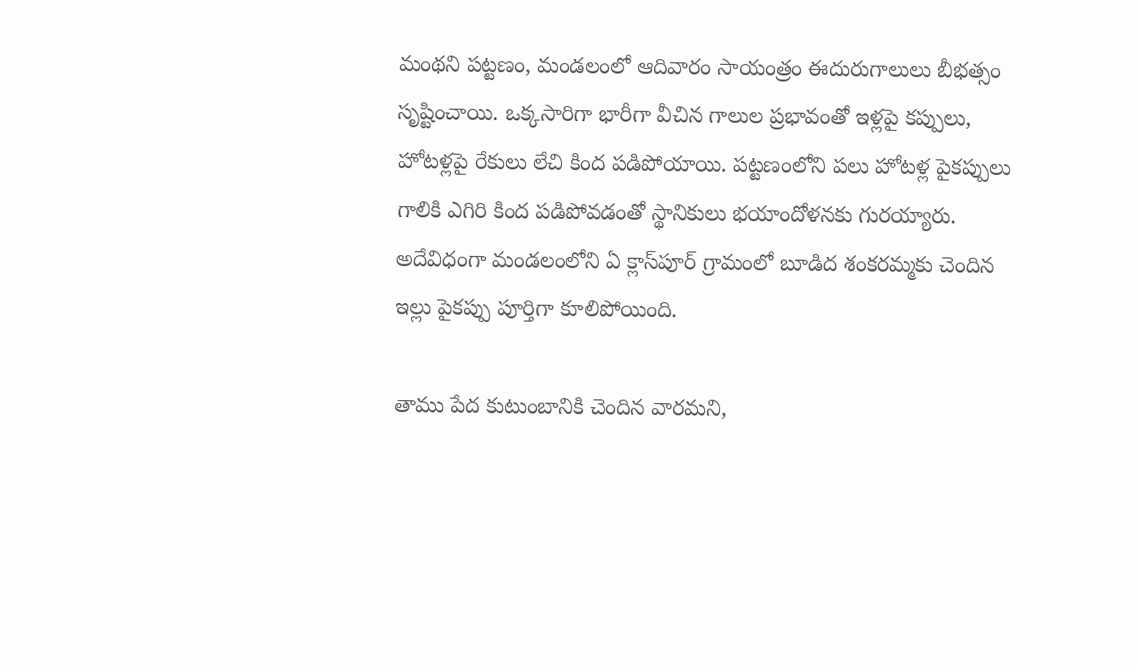మంథని పట్టణం, మండలంలో ఆదివారం సాయంత్రం ఈదురుగాలులు బీభత్సం సృష్టించాయి. ఒక్కసారిగా భారీగా వీచిన గాలుల ప్రభావంతో ఇళ్లపై కప్పులు, హోటళ్లపై రేకులు లేచి కింద పడిపోయాయి. పట్టణంలోని పలు హోటళ్ల పైకప్పులు గాలికి ఎగిరి కింద పడిపోవడంతో స్థానికులు భయాందోళనకు గురయ్యారు. అదేవిధంగా మండలంలోని ఏ క్లాస్‌పూర్ గ్రామంలో బూడిద శంకరమ్మకు చెందిన ఇల్లు పైకప్పు పూర్తిగా కూలిపోయింది.

తాము పేద కుటుంబానికి చెందిన వారమని,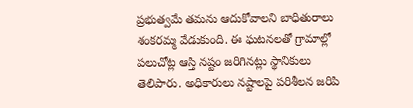ప్రభుత్వమే తమను ఆదుకోవాలని బాధితురాలు శంకరమ్మ వేడుకుంది. ఈ ఘటనలతో గ్రామాల్లో పలుచోట్ల ఆస్తి నష్టం జరిగినట్లు స్థానికులు తెలిపారు. అధికారులు నష్టాలపై పరిశీలన జరిపి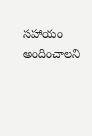సహాయం అందించాలని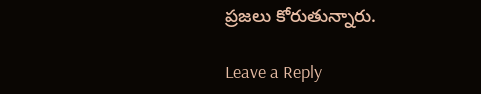ప్రజలు కోరుతున్నారు.

Leave a Reply